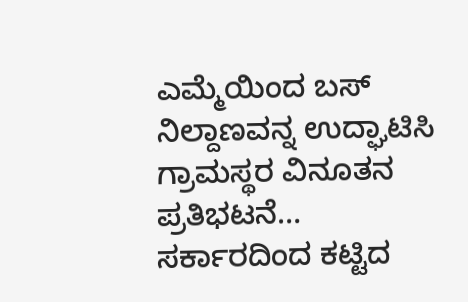ಎಮ್ಮೆಯಿಂದ ಬಸ್ ನಿಲ್ದಾಣವನ್ನ ಉದ್ಘಾಟಿಸಿ ಗ್ರಾಮಸ್ಥರ ವಿನೂತನ ಪ್ರತಿಭಟನೆ…
ಸರ್ಕಾರದಿಂದ ಕಟ್ಟಿದ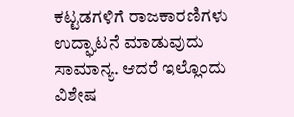ಕಟ್ಟಡಗಳಿಗೆ ರಾಜಕಾರಣಿಗಳು ಉದ್ಘಾಟನೆ ಮಾಡುವುದು ಸಾಮಾನ್ಯ. ಆದರೆ ಇಲ್ಲೊಂದು ವಿಶೇಷ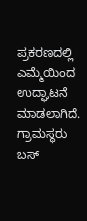ಪ್ರಕರಣದಲ್ಲಿ ಎಮ್ಮೆಯಿಂದ ಉದ್ಘಾಟನೆ ಮಾಡಲಾಗಿದೆ. ಗ್ರಾಮಸ್ಥರು ಬಸ್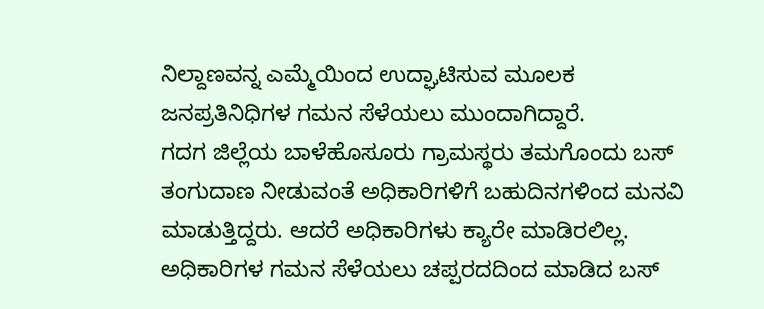ನಿಲ್ದಾಣವನ್ನ ಎಮ್ಮೆಯಿಂದ ಉದ್ಘಾಟಿಸುವ ಮೂಲಕ ಜನಪ್ರತಿನಿಧಿಗಳ ಗಮನ ಸೆಳೆಯಲು ಮುಂದಾಗಿದ್ದಾರೆ.
ಗದಗ ಜಿಲ್ಲೆಯ ಬಾಳೆಹೊಸೂರು ಗ್ರಾಮಸ್ಥರು ತಮಗೊಂದು ಬಸ್ ತಂಗುದಾಣ ನೀಡುವಂತೆ ಅಧಿಕಾರಿಗಳಿಗೆ ಬಹುದಿನಗಳಿಂದ ಮನವಿ ಮಾಡುತ್ತಿದ್ದರು. ಆದರೆ ಅಧಿಕಾರಿಗಳು ಕ್ಯಾರೇ ಮಾಡಿರಲಿಲ್ಲ. ಅಧಿಕಾರಿಗಳ ಗಮನ ಸೆಳೆಯಲು ಚಪ್ಪರದದಿಂದ ಮಾಡಿದ ಬಸ್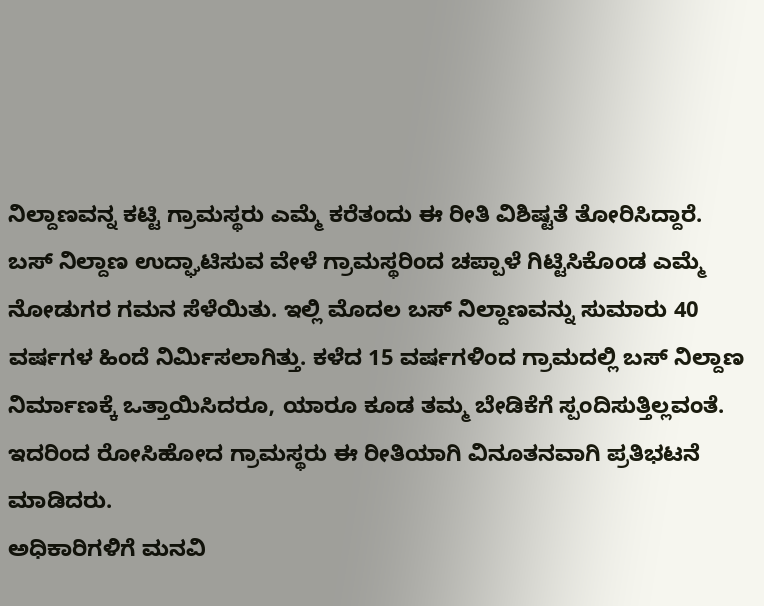ನಿಲ್ದಾಣವನ್ನ ಕಟ್ಟಿ ಗ್ರಾಮಸ್ಥರು ಎಮ್ಮೆ ಕರೆತಂದು ಈ ರೀತಿ ವಿಶಿಷ್ಟತೆ ತೋರಿಸಿದ್ದಾರೆ.
ಬಸ್ ನಿಲ್ದಾಣ ಉದ್ಘಾಟಿಸುವ ವೇಳೆ ಗ್ರಾಮಸ್ಥರಿಂದ ಚಪ್ಪಾಳೆ ಗಿಟ್ಟಿಸಿಕೊಂಡ ಎಮ್ಮೆ ನೋಡುಗರ ಗಮನ ಸೆಳೆಯಿತು. ಇಲ್ಲಿ ಮೊದಲ ಬಸ್ ನಿಲ್ದಾಣವನ್ನು ಸುಮಾರು 40 ವರ್ಷಗಳ ಹಿಂದೆ ನಿರ್ಮಿಸಲಾಗಿತ್ತು. ಕಳೆದ 15 ವರ್ಷಗಳಿಂದ ಗ್ರಾಮದಲ್ಲಿ ಬಸ್ ನಿಲ್ದಾಣ ನಿರ್ಮಾಣಕ್ಕೆ ಒತ್ತಾಯಿಸಿದರೂ, ಯಾರೂ ಕೂಡ ತಮ್ಮ ಬೇಡಿಕೆಗೆ ಸ್ಪಂದಿಸುತ್ತಿಲ್ಲವಂತೆ. ಇದರಿಂದ ರೋಸಿಹೋದ ಗ್ರಾಮಸ್ಥರು ಈ ರೀತಿಯಾಗಿ ವಿನೂತನವಾಗಿ ಪ್ರತಿಭಟನೆ ಮಾಡಿದರು.
ಅಧಿಕಾರಿಗಳಿಗೆ ಮನವಿ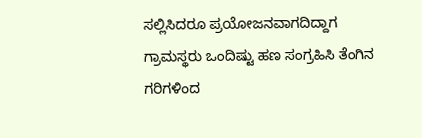ಸಲ್ಲಿಸಿದರೂ ಪ್ರಯೋಜನವಾಗದಿದ್ದಾಗ ಗ್ರಾಮಸ್ಥರು ಒಂದಿಷ್ಟು ಹಣ ಸಂಗ್ರಹಿಸಿ ತೆಂಗಿನ ಗರಿಗಳಿಂದ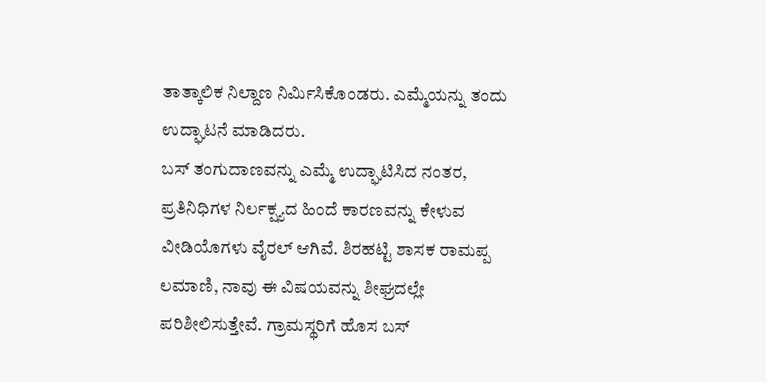ತಾತ್ಕಾಲಿಕ ನಿಲ್ದಾಣ ನಿರ್ಮಿಸಿಕೊಂಡರು. ಎಮ್ಮೆಯನ್ನು ತಂದು ಉದ್ಘಾಟನೆ ಮಾಡಿದರು.
ಬಸ್ ತಂಗುದಾಣವನ್ನು ಎಮ್ಮೆ ಉದ್ಘಾಟಿಸಿದ ನಂತರ, ಪ್ರತಿನಿಧಿಗಳ ನಿರ್ಲಕ್ಷ್ಯದ ಹಿಂದೆ ಕಾರಣವನ್ನು ಕೇಳುವ ವೀಡಿಯೊಗಳು ವೈರಲ್ ಆಗಿವೆ. ಶಿರಹಟ್ಟಿ ಶಾಸಕ ರಾಮಪ್ಪ ಲಮಾಣಿ, ನಾವು ಈ ವಿಷಯವನ್ನು ಶೀಘ್ರದಲ್ಲೇ ಪರಿಶೀಲಿಸುತ್ತೇವೆ. ಗ್ರಾಮಸ್ಥರಿಗೆ ಹೊಸ ಬಸ್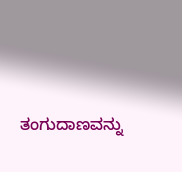ತಂಗುದಾಣವನ್ನು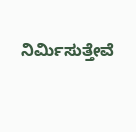ನಿರ್ಮಿಸುತ್ತೇವೆ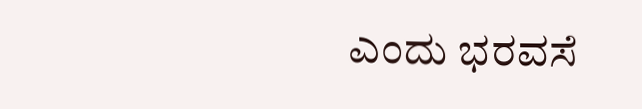ಎಂದು ಭರವಸೆ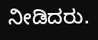ನೀಡಿದರು.